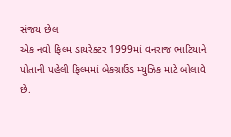સંજય છેલ
એક નવો ફિલ્મ ડાયરેક્ટર 1999માં વનરાજ ભાટિયાને પોતાની પહેલી ફિલ્મમાં બેકગ્રાઉંડ મ્યુઝિક માટે બોલાવે છે.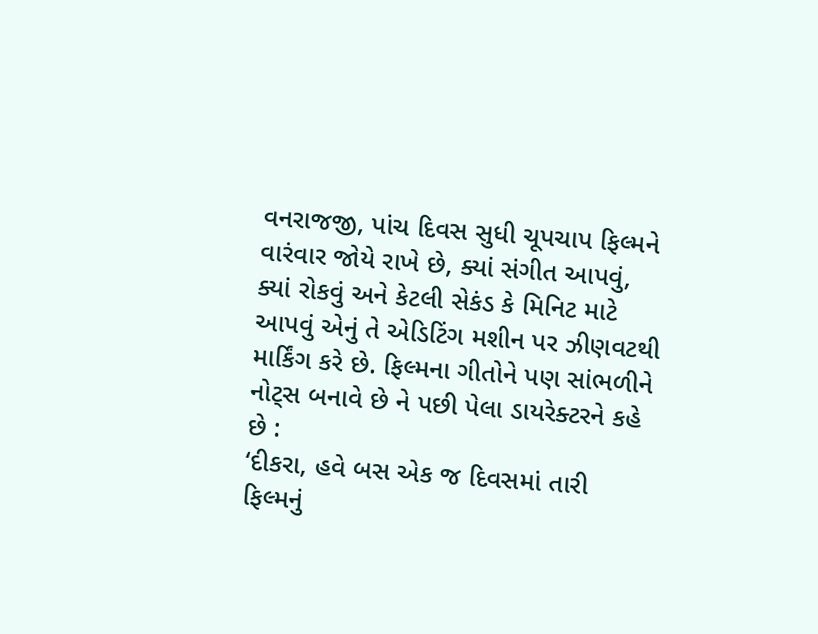વનરાજજી, પાંચ દિવસ સુધી ચૂપચાપ ફિલ્મને વારંવાર જોયે રાખે છે, ક્યાં સંગીત આપવું, ક્યાં રોકવું અને કેટલી સેકંડ કે મિનિટ માટે આપવું એનું તે એડિટિંગ મશીન પર ઝીણવટથી માર્કિંગ કરે છે. ફિલ્મના ગીતોને પણ સાંભળીને નોટ્સ બનાવે છે ને પછી પેલા ડાયરેક્ટરને કહે છે :
‘દીકરા, હવે બસ એક જ દિવસમાં તારી ફિલ્મનું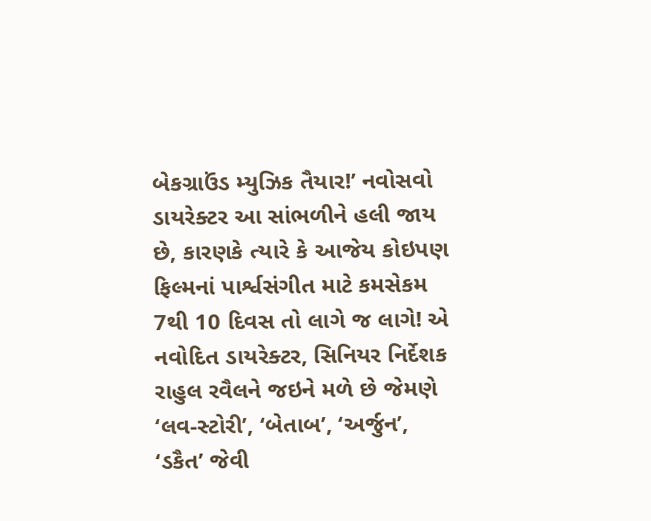બેકગ્રાઉંડ મ્યુઝિક તૈયાર!’ નવોસવો ડાયરેક્ટર આ સાંભળીને હલી જાય છે, કારણકે ત્યારે કે આજેય કોઇપણ ફિલ્મનાં પાર્શ્વસંગીત માટે કમસેકમ 7થી 10 દિવસ તો લાગે જ લાગે! એ નવોદિત ડાયરેક્ટર, સિનિયર નિર્દેશક રાહુલ રવૈલને જઇને મળે છે જેમણે ‘લવ-સ્ટોરી’, ‘બેતાબ’, ‘અર્જુન’, ‘ડકૈત’ જેવી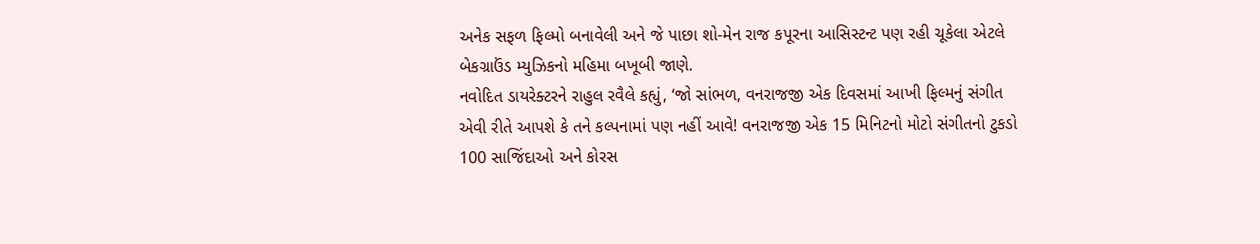અનેક સફળ ફિલ્મો બનાવેલી અને જે પાછા શો-મેન રાજ કપૂરના આસિસ્ટન્ટ પણ રહી ચૂકેલા એટલે બેકગ્રાઉંડ મ્યુઝિકનો મહિમા બખૂબી જાણે.
નવોદિત ડાયરેક્ટરને રાહુલ રવૈલે કહ્યું, ‘જો સાંભળ, વનરાજજી એક દિવસમાં આખી ફિલ્મનું સંગીત એવી રીતે આપશે કે તને કલ્પનામાં પણ નહીં આવે! વનરાજજી એક 15 મિનિટનો મોટો સંગીતનો ટુકડો 100 સાજિંદાઓ અને કોરસ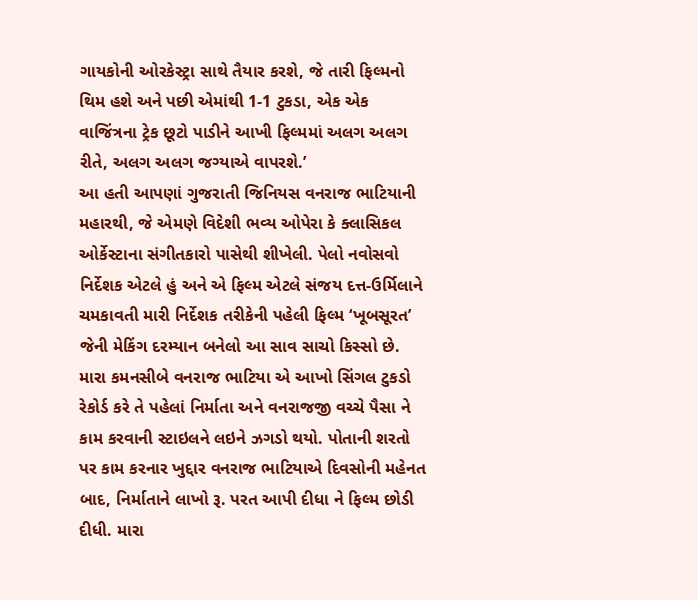ગાયકોની ઓરકેસ્ટ્રા સાથે તૈયાર કરશે, જે તારી ફિલ્મનો થિમ હશે અને પછી એમાંથી 1-1 ટુકડા, એક એક વાજિંત્રના ટ્રેક છૂટો પાડીને આખી ફિલ્મમાં અલગ અલગ રીતે, અલગ અલગ જગ્યાએ વાપરશે.’
આ હતી આપણાં ગુજરાતી જિનિયસ વનરાજ ભાટિયાની મહારથી, જે એમણે વિદેશી ભવ્ય ઓપેરા કે ક્લાસિકલ ઓર્કેસ્ટાના સંગીતકારો પાસેથી શીખેલી. પેલો નવોસવો નિર્દેશક એટલે હું અને એ ફિલ્મ એટલે સંજય દત્ત-ઉર્મિલાને ચમકાવતી મારી નિર્દેશક તરીકેની પહેલી ફિલ્મ ‘ખૂબસૂરત’ જેની મેકિંગ દરમ્યાન બનેલો આ સાવ સાચો કિસ્સો છે.
મારા કમનસીબે વનરાજ ભાટિયા એ આખો સિંગલ ટુકડો રેકોર્ડ કરે તે પહેલાં નિર્માતા અને વનરાજજી વચ્ચે પૈસા ને કામ કરવાની સ્ટાઇલને લઇને ઝગડો થયો. પોતાની શરતો પર કામ કરનાર ખુદ્દાર વનરાજ ભાટિયાએ દિવસોની મહેનત બાદ, નિર્માતાને લાખો રૂ. પરત આપી દીધા ને ફિલ્મ છોડી દીધી. મારા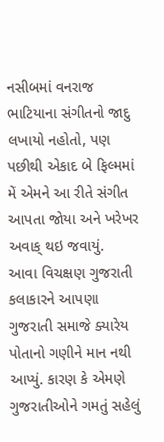નસીબમાં વનરાજ ભાટિયાના સંગીતનો જાદુ લખાયો નહોતો, પણ પછીથી એકાદ બે ફિલ્મમાં મેં એમને આ રીતે સંગીત આપતા જોયા અને ખરેખર અવાક્ થઇ જવાયું.
આવા વિચક્ષણ ગુજરાતી કલાકારને આપણા ગુજરાતી સમાજે ક્યારેય પોતાનો ગણીને માન નથી આપ્યું. કારણ કે એમણે ગુજરાતીઓને ગમતું સહેલું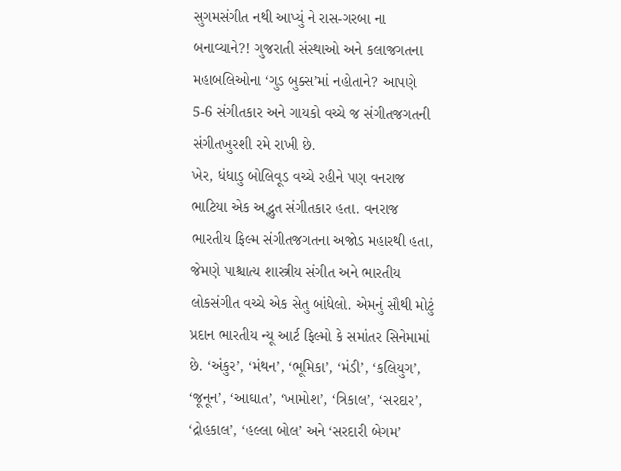સુગમસંગીત નથી આપ્યું ને રાસ-ગરબા ના બનાવ્યાને?! ગુજરાતી સંસ્થાઓ અને કલાજગતના મહાબલિઓના ‘ગુડ બુક્સ’માં નહોતાને? આપણે 5-6 સંગીતકાર અને ગાયકો વચ્ચે જ સંગીતજગતની સંગીતખુરશી રમે રાખી છે.
ખેર, ધંધાડુ બોલિવૂડ વચ્ચે રહીને પણ વનરાજ ભાટિયા એક અદ્ભુત સંગીતકાર હતા. વનરાજ ભારતીય ફિલ્મ સંગીતજગતના અજોડ મહારથી હતા, જેમણે પાશ્ચાત્ય શાસ્ત્રીય સંગીત અને ભારતીય લોકસંગીત વચ્ચે એક સેતુ બાંધેલો. એમનું સૌથી મોટું પ્રદાન ભારતીય ન્યૂ આર્ટ ફિલ્મો કે સમાંતર સિનેમામાં છે. ‘અંકુર’, ‘મંથન’, ‘ભૂમિકા’, ‘મંડી’, ‘કલિયુગ’, ‘જૂનૂન’, ‘આઘાત’, ‘ખામોશ’, ‘ત્રિકાલ’, ‘સરદાર’, ‘દ્રોહકાલ’, ‘હલ્લા બોલ’ અને ‘સરદારી બેગમ’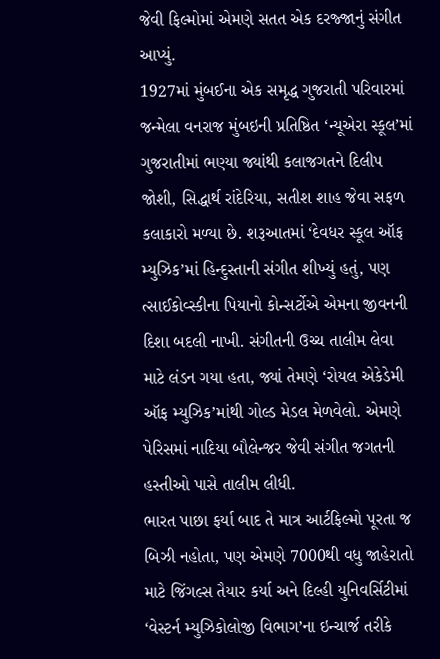જેવી ફિલ્મોમાં એમણે સતત એક દરજ્જાનું સંગીત આપ્યું.
1927માં મુંબઈના એક સમૃદ્ધ ગુજરાતી પરિવારમાં જન્મેલા વનરાજ મુંબઇની પ્રતિષ્ઠિત ‘ન્યૂએરા સ્કૂલ’માં ગુજરાતીમાં ભણ્યા જ્યાંથી કલાજગતને દિલીપ જોશી, સિદ્ધાર્થ રાંદેરિયા, સતીશ શાહ જેવા સફળ કલાકારો મળ્યા છે. શરૂઆતમાં ‘દેવધર સ્કૂલ ઑફ મ્યુઝિક’માં હિન્દુસ્તાની સંગીત શીખ્યું હતું, પણ ત્સાઈકોવ્સ્કીના પિયાનો કોન્સર્ટોએ એમના જીવનની દિશા બદલી નાખી. સંગીતની ઉચ્ચ તાલીમ લેવા માટે લંડન ગયા હતા, જ્યાં તેમણે ‘રોયલ એકેડેમી ઑફ મ્યુઝિક’માંથી ગોલ્ડ મેડલ મેળવેલો. એમણે પેરિસમાં નાદિયા બૌલેન્જર જેવી સંગીત જગતની હસ્તીઓ પાસે તાલીમ લીધી.
ભારત પાછા ફર્યા બાદ તે માત્ર આર્ટફિલ્મો પૂરતા જ બિઝી નહોતા, પણ એમણે 7000થી વધુ જાહેરાતો માટે જિંગલ્સ તૈયાર કર્યા અને દિલ્હી યુનિવર્સિટીમાં ‘વેસ્ટર્ન મ્યુઝિકોલોજી વિભાગ’ના ઇન્ચાર્જ તરીકે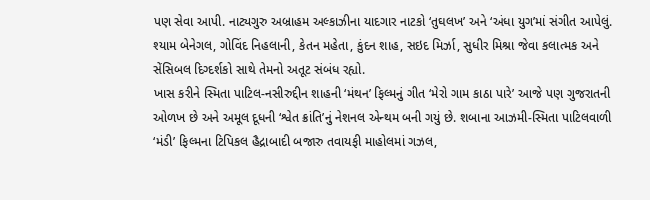પણ સેવા આપી. નાટ્યગુરુ અબ્રાહમ અલ્કાઝીના યાદગાર નાટકો ‘તુઘલખ’ અને ‘અંધા યુગ’માં સંગીત આપેલું. શ્યામ બેનેગલ, ગોવિંદ નિહલાની, કેતન મહેતા, કુંદન શાહ, સઇદ મિર્ઝા, સુધીર મિશ્રા જેવા કલાત્મક અને સેંસિબલ દિગ્દર્શકો સાથે તેમનો અતૂટ સંબંધ રહ્યો.
ખાસ કરીને સ્મિતા પાટિલ-નસીરુદ્દીન શાહની ‘મંથન’ ફિલ્મનું ગીત ‘મેરો ગામ કાઠા પારે’ આજે પણ ગુજરાતની ઓળખ છે અને અમૂલ દૂધની ‘શ્વેત ક્રાંતિ’નું નેશનલ એન્થમ બની ગયું છે. શબાના આઝમી-સ્મિતા પાટિલવાળી ‘મંડી’ ફિલ્મના ટિપિકલ હૈદ્રાબાદી બજારુ તવાયફી માહોલમાં ગઝલ,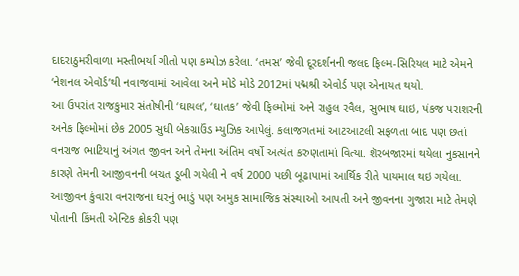દાદરાઠુમરીવાળા મસ્તીભર્યા ગીતો પણ કમ્પોઝ કરેલા. ‘તમસ’ જેવી દૂરદર્શનની જલદ ફિલ્મ-સિરિયલ માટે એમને ‘નેશનલ એવૉર્ડ’થી નવાજવામાં આવેલા અને મોડે મોડે 2012માં પદ્મશ્રી એવોર્ડ પણ એનાયત થયો.
આ ઉપરાંત રાજકુમાર સંતોષીની ‘ઘાયલ’, ‘ઘાતક’ જેવી ફિલ્મોમાં અને રાહુલ રવૈલ, સુભાષ ઘાઇ, પંકજ પરાશરની અનેક ફિલ્મોમાં છેક 2005 સુધી બેકગ્રાઉંડ મ્યુઝિક આપેલું. કલાજગતમાં આટઆટલી સફળતા બાદ પણ છતાં વનરાજ ભાટિયાનું અંગત જીવન અને તેમના અંતિમ વર્ષો અત્યંત કરુણતામાં વિત્યા. શૅરબજારમાં થયેલા નુકસાનને કારણે તેમની આજીવનની બચત ડૂબી ગયેલી ને વર્ષ 2000 પછી બૂઢાપામાં આર્થિક રીતે પાયમાલ થઇ ગયેલા.
આજીવન કુંવારા વનરાજના ઘરનું ભાડું પણ અમુક સામાજિક સંસ્થાઓ આપતી અને જીવનના ગુજારા માટે તેમણે પોતાની કિંમતી એન્ટિક ક્રોકરી પણ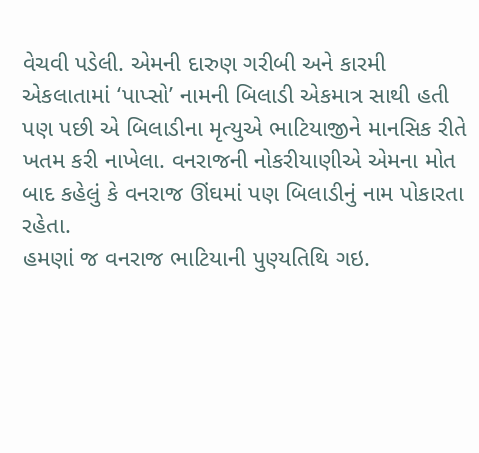વેચવી પડેલી. એમની દારુણ ગરીબી અને કારમી એકલાતામાં ‘પાપ્સો’ નામની બિલાડી એકમાત્ર સાથી હતી પણ પછી એ બિલાડીના મૃત્યુએ ભાટિયાજીને માનસિક રીતે ખતમ કરી નાખેલા. વનરાજની નોકરીયાણીએ એમના મોત બાદ કહેલું કે વનરાજ ઊંઘમાં પણ બિલાડીનું નામ પોકારતા રહેતા.
હમણાં જ વનરાજ ભાટિયાની પુણ્યતિથિ ગઇ.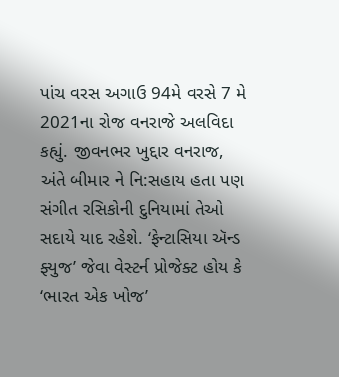પાંચ વરસ અગાઉ 94મે વરસે 7 મે 2021ના રોજ વનરાજે અલવિદા કહ્યું. જીવનભર ખુદ્દાર વનરાજ, અંતે બીમાર ને નિ:સહાય હતા પણ સંગીત રસિકોની દુનિયામાં તેઓ સદાયે યાદ રહેશે. ‘ફેન્ટાસિયા ઍન્ડ ફ્યુજ’ જેવા વેસ્ટર્ન પ્રોજેક્ટ હોય કે ‘ભારત એક ખોજ’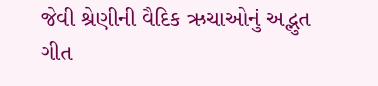જેવી શ્રેણીની વૈદિક ઋચાઓનું અદ્ભુત ગીત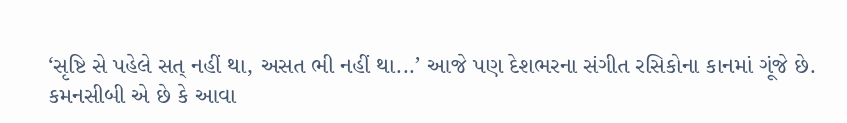‘સૃષ્ટિ સે પહેલે સત્ નહીં થા, અસત ભી નહીં થા...’ આજે પણ દેશભરના સંગીત રસિકોના કાનમાં ગૂંજે છે.
કમનસીબી એ છે કે આવા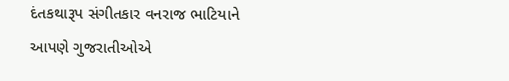દંતકથારૂપ સંગીતકાર વનરાજ ભાટિયાને આપણે ગુજરાતીઓએ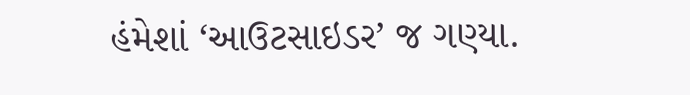હંમેશાં ‘આઉટસાઇડર’ જ ગણ્યા.